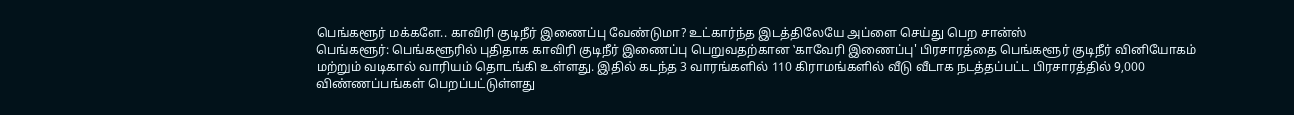பெங்களூர் மக்களே.. காவிரி குடிநீர் இணைப்பு வேண்டுமா? உட்கார்ந்த இடத்திலேயே அப்ளை செய்து பெற சான்ஸ்
பெங்களூர்: பெங்களூரில் புதிதாக காவிரி குடிநீர் இணைப்பு பெறுவதற்கான ‛காவேரி இணைப்பு' பிரசாரத்தை பெங்களூர் குடிநீர் வினியோகம் மற்றும் வடிகால் வாரியம் தொடங்கி உள்ளது. இதில் கடந்த 3 வாரங்களில் 110 கிராமங்களில் வீடு வீடாக நடத்தப்பட்ட பிரசாரத்தில் 9,000 விண்ணப்பங்கள் பெறப்பட்டுள்ளது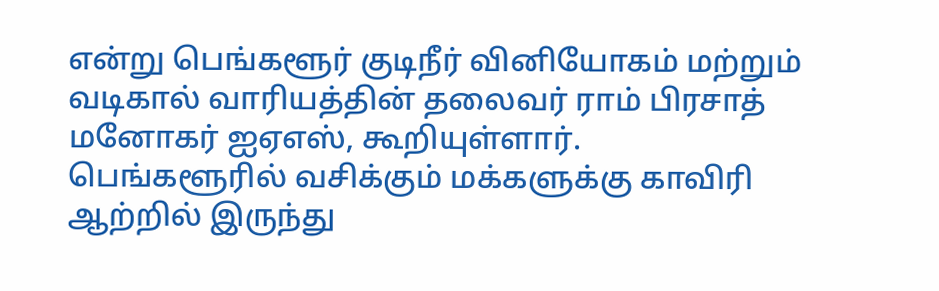என்று பெங்களூர் குடிநீர் வினியோகம் மற்றும் வடிகால் வாரியத்தின் தலைவர் ராம் பிரசாத் மனோகர் ஐஏஎஸ், கூறியுள்ளார்.
பெங்களூரில் வசிக்கும் மக்களுக்கு காவிரி ஆற்றில் இருந்து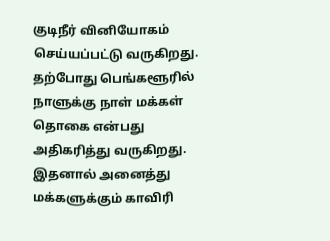குடிநீர் வினியோகம் செய்யப்பட்டு வருகிறது. தற்போது பெங்களூரில் நாளுக்கு நாள் மக்கள் தொகை என்பது அதிகரித்து வருகிறது. இதனால் அனைத்து மக்களுக்கும் காவிரி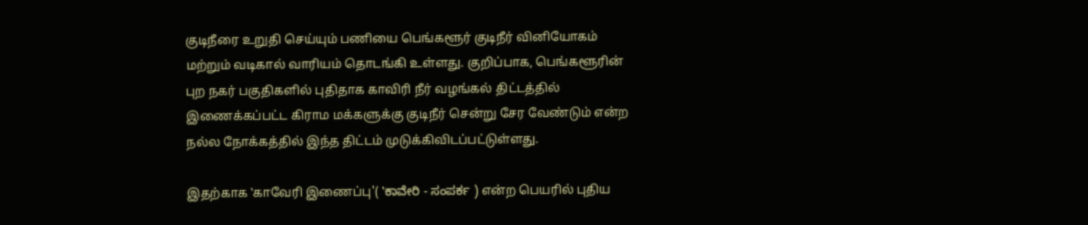குடிநீரை உறுதி செய்யும் பணியை பெங்களூர் குடிநீர் வினியோகம் மற்றும் வடிகால் வாரியம் தொடங்கி உள்ளது. குறிப்பாக, பெங்களூரின் புற நகர் பகுதிகளில் புதிதாக காவிரி நீர் வழங்கல் திட்டத்தில் இணைக்கப்பட்ட கிராம மக்களுக்கு குடிநீர் சென்று சேர வேண்டும் என்ற நல்ல நோக்கத்தில் இந்த திட்டம் முடுக்கிவிடப்பட்டுள்ளது.

இதற்காக ‛காவேரி இணைப்பு'( 'ಕಾವೇರಿ - ಸಂಪರ್ಕ ) என்ற பெயரில் புதிய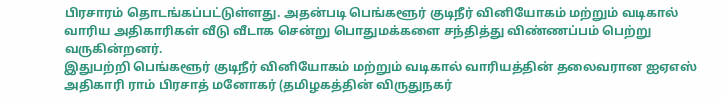பிரசாரம் தொடங்கப்பட்டுள்ளது. அதன்படி பெங்களூர் குடிநீர் வினியோகம் மற்றும் வடிகால் வாரிய அதிகாரிகள் வீடு வீடாக சென்று பொதுமக்களை சந்தித்து விண்ணப்பம் பெற்று வருகின்றனர்.
இதுபற்றி பெங்களூர் குடிநீர் வினியோகம் மற்றும் வடிகால் வாரியத்தின் தலைவரான ஐஏஎஸ் அதிகாரி ராம் பிரசாத் மனோகர் (தமிழகத்தின் விருதுநகர்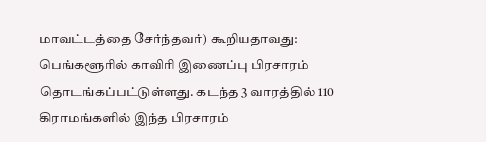மாவட்டத்தை சேர்ந்தவர்) கூறியதாவது: பெங்களூரில் காவிரி இணைப்பு பிரசாரம் தொடங்கப்பட்டுள்ளது. கடந்த 3 வாரத்தில் 110 கிராமங்களில் இந்த பிரசாரம்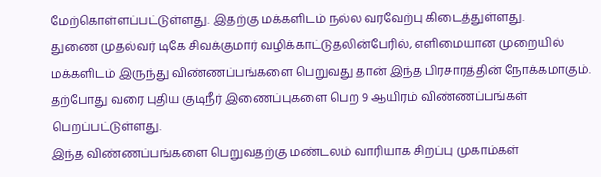மேற்கொள்ளப்பட்டுள்ளது. இதற்கு மக்களிடம் நல்ல வரவேற்பு கிடைத்துள்ளது.
துணை முதல்வர் டிகே சிவக்குமார் வழிக்காட்டுதலின்பேரில், எளிமையான முறையில் மக்களிடம் இருந்து விண்ணப்பங்களை பெறுவது தான் இந்த பிரசாரத்தின் நோக்கமாகும். தற்போது வரை புதிய குடிநீர் இணைப்புகளை பெற 9 ஆயிரம் விண்ணப்பங்கள் பெறப்பட்டுள்ளது.
இந்த விண்ணப்பங்களை பெறுவதற்கு மண்டலம் வாரியாக சிறப்பு முகாம்கள்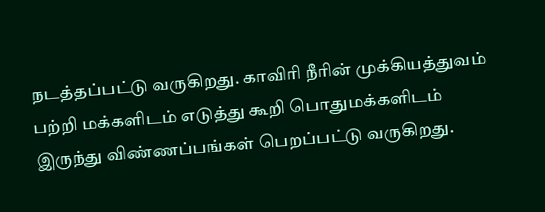நடத்தப்பட்டு வருகிறது. காவிரி நீரின் முக்கியத்துவம் பற்றி மக்களிடம் எடுத்து கூறி பொதுமக்களிடம் இருந்து விண்ணப்பங்கள் பெறப்பட்டு வருகிறது.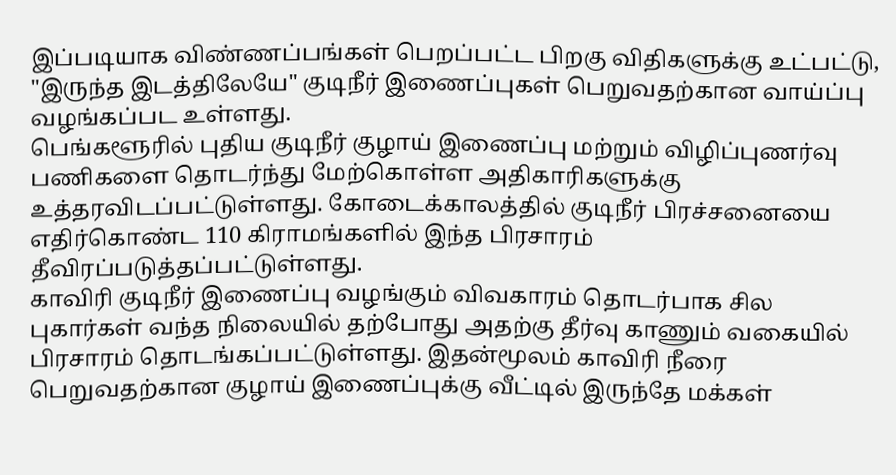இப்படியாக விண்ணப்பங்கள் பெறப்பட்ட பிறகு விதிகளுக்கு உட்பட்டு, "இருந்த இடத்திலேயே" குடிநீர் இணைப்புகள் பெறுவதற்கான வாய்ப்பு வழங்கப்பட உள்ளது.
பெங்களூரில் புதிய குடிநீர் குழாய் இணைப்பு மற்றும் விழிப்புணர்வு பணிகளை தொடர்ந்து மேற்கொள்ள அதிகாரிகளுக்கு உத்தரவிடப்பட்டுள்ளது. கோடைக்காலத்தில் குடிநீர் பிரச்சனையை எதிர்கொண்ட 110 கிராமங்களில் இந்த பிரசாரம் தீவிரப்படுத்தப்பட்டுள்ளது.
காவிரி குடிநீர் இணைப்பு வழங்கும் விவகாரம் தொடர்பாக சில புகார்கள் வந்த நிலையில் தற்போது அதற்கு தீர்வு காணும் வகையில் பிரசாரம் தொடங்கப்பட்டுள்ளது. இதன்மூலம் காவிரி நீரை பெறுவதற்கான குழாய் இணைப்புக்கு வீட்டில் இருந்தே மக்கள்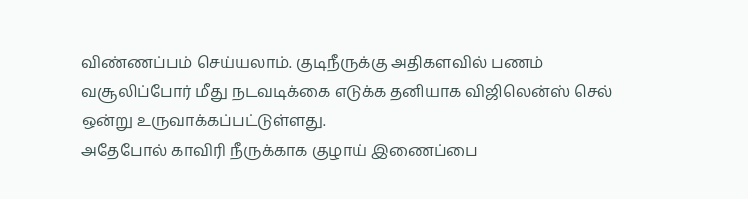விண்ணப்பம் செய்யலாம். குடிநீருக்கு அதிகளவில் பணம் வசூலிப்போர் மீது நடவடிக்கை எடுக்க தனியாக விஜிலென்ஸ் செல் ஒன்று உருவாக்கப்பட்டுள்ளது.
அதேபோல் காவிரி நீருக்காக குழாய் இணைப்பை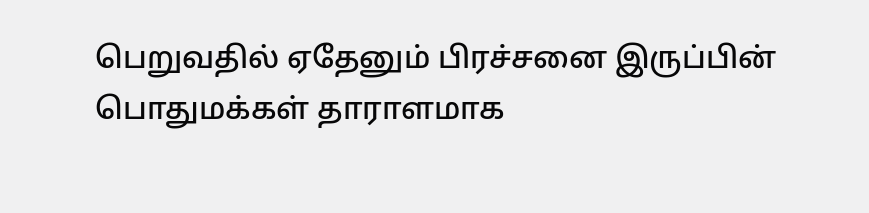பெறுவதில் ஏதேனும் பிரச்சனை இருப்பின் பொதுமக்கள் தாராளமாக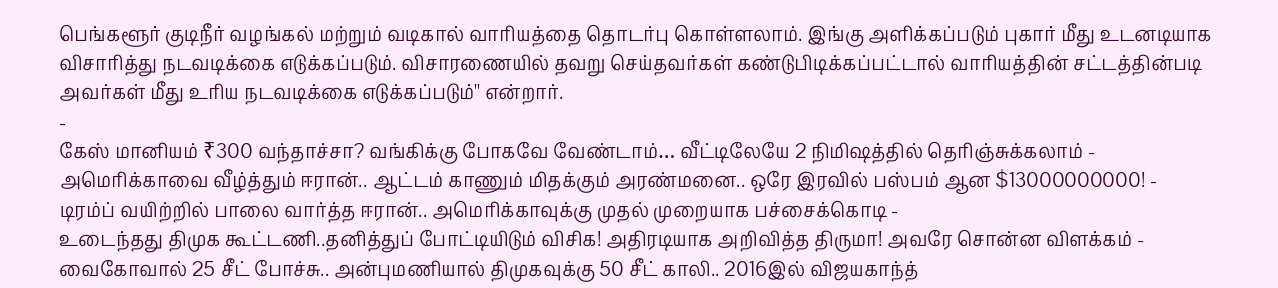பெங்களூர் குடிநீர் வழங்கல் மற்றும் வடிகால் வாரியத்தை தொடர்பு கொள்ளலாம். இங்கு அளிக்கப்படும் புகார் மீது உடனடியாக விசாரித்து நடவடிக்கை எடுக்கப்படும். விசாரணையில் தவறு செய்தவர்கள் கண்டுபிடிக்கப்பட்டால் வாரியத்தின் சட்டத்தின்படி அவர்கள் மீது உரிய நடவடிக்கை எடுக்கப்படும்'' என்றார்.
-
கேஸ் மானியம் ₹300 வந்தாச்சா? வங்கிக்கு போகவே வேண்டாம்… வீட்டிலேயே 2 நிமிஷத்தில் தெரிஞ்சுக்கலாம் -
அமெரிக்காவை வீழ்த்தும் ஈரான்.. ஆட்டம் காணும் மிதக்கும் அரண்மனை.. ஒரே இரவில் பஸ்பம் ஆன $13000000000! -
டிரம்ப் வயிற்றில் பாலை வார்த்த ஈரான்.. அமெரிக்காவுக்கு முதல் முறையாக பச்சைக்கொடி -
உடைந்தது திமுக கூட்டணி..தனித்துப் போட்டியிடும் விசிக! அதிரடியாக அறிவித்த திருமா! அவரே சொன்ன விளக்கம் -
வைகோவால் 25 சீட் போச்சு.. அன்புமணியால் திமுகவுக்கு 50 சீட் காலி.. 2016இல் விஜயகாந்த்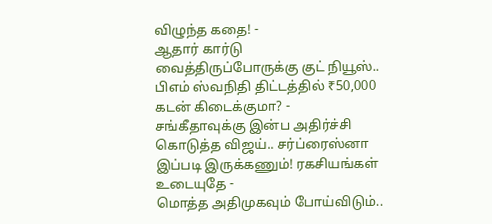விழுந்த கதை! -
ஆதார் கார்டு வைத்திருப்போருக்கு குட் நியூஸ்.. பிஎம் ஸ்வநிதி திட்டத்தில் ₹50,000 கடன் கிடைக்குமா? -
சங்கீதாவுக்கு இன்ப அதிர்ச்சி கொடுத்த விஜய்.. சர்ப்ரைஸ்னா இப்படி இருக்கணும்! ரகசியங்கள் உடையுதே -
மொத்த அதிமுகவும் போய்விடும்..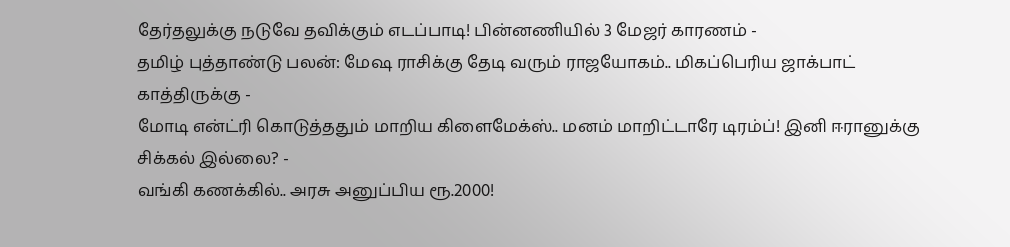தேர்தலுக்கு நடுவே தவிக்கும் எடப்பாடி! பின்னணியில் 3 மேஜர் காரணம் -
தமிழ் புத்தாண்டு பலன்: மேஷ ராசிக்கு தேடி வரும் ராஜயோகம்.. மிகப்பெரிய ஜாக்பாட் காத்திருக்கு -
மோடி என்ட்ரி கொடுத்ததும் மாறிய கிளைமேக்ஸ்.. மனம் மாறிட்டாரே டிரம்ப்! இனி ஈரானுக்கு சிக்கல் இல்லை? -
வங்கி கணக்கில்.. அரசு அனுப்பிய ரூ.2000!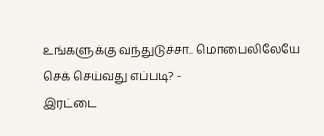உங்களுக்கு வந்துடுச்சா.. மொபைலிலேயே செக் செய்வது எப்படி? -
இரட்டை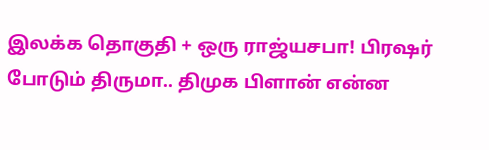இலக்க தொகுதி + ஒரு ராஜ்யசபா! பிரஷர் போடும் திருமா.. திமுக பிளான் என்ன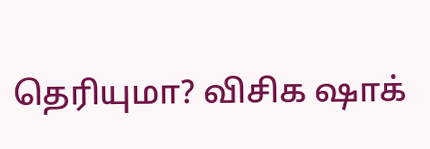தெரியுமா? விசிக ஷாக்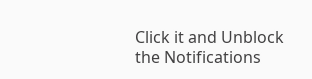Click it and Unblock the Notifications